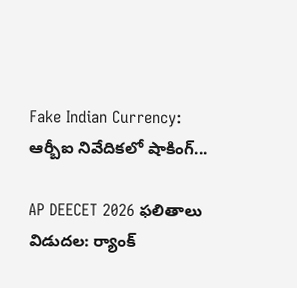Fake Indian Currency: ఆర్బీఐ నివేదికలో షాకింగ్...

AP DEECET 2026 ఫలితాలు విడుదల: ర్యాంక్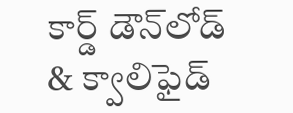కార్డ్ డౌన్‌లోడ్ & క్వాలిఫైడ్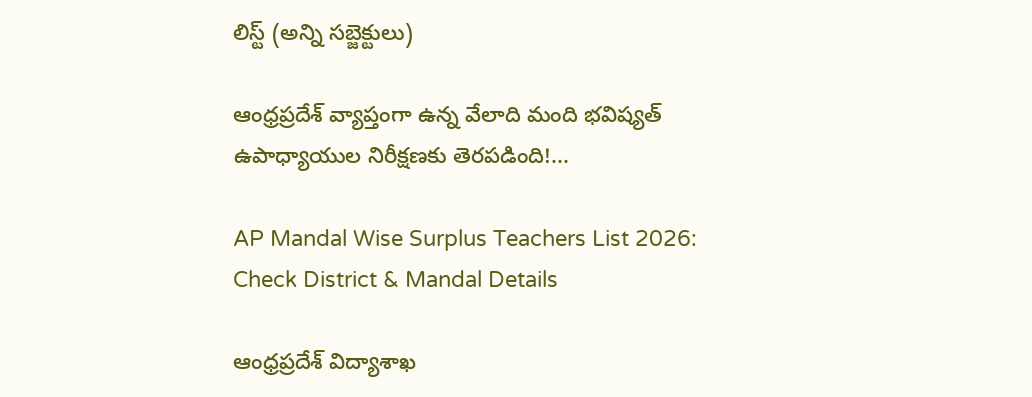లిస్ట్ (అన్ని సబ్జెక్టులు)

ఆంధ్రప్రదేశ్ వ్యాప్తంగా ఉన్న వేలాది మంది భవిష్యత్ ఉపాధ్యాయుల నిరీక్షణకు తెరపడింది!...

AP Mandal Wise Surplus Teachers List 2026: Check District & Mandal Details

ఆంధ్రప్రదేశ్ విద్యాశాఖ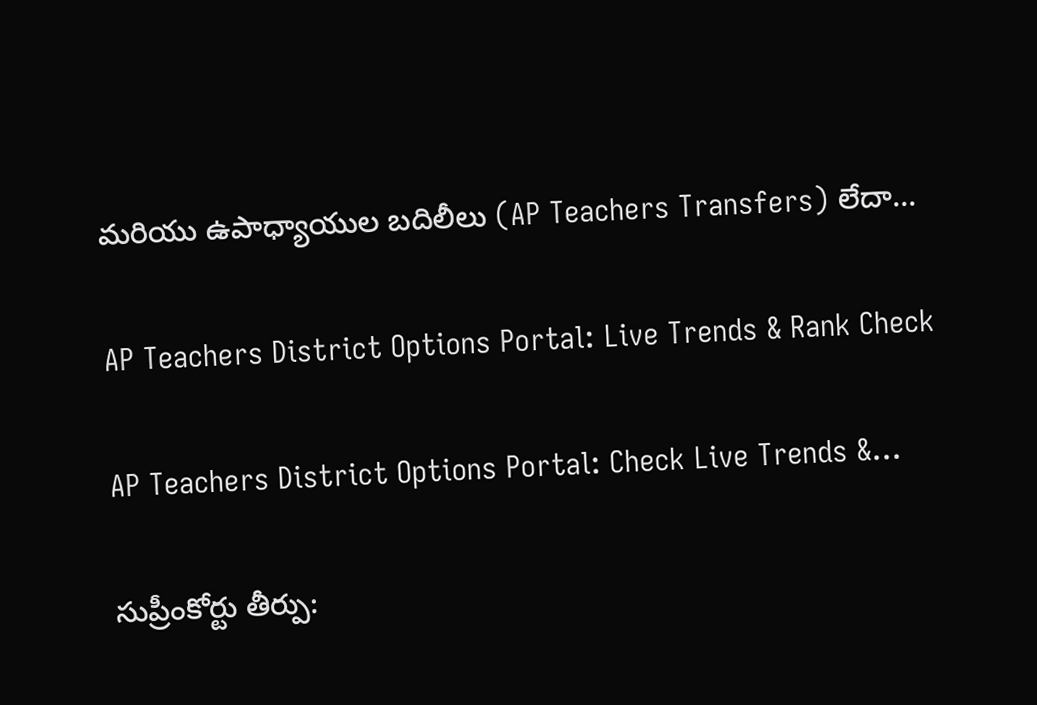మరియు ఉపాధ్యాయుల బదిలీలు (AP Teachers Transfers) లేదా...

AP Teachers District Options Portal: Live Trends & Rank Check

AP Teachers District Options Portal: Check Live Trends &...

సుప్రీంకోర్టు తీర్పు: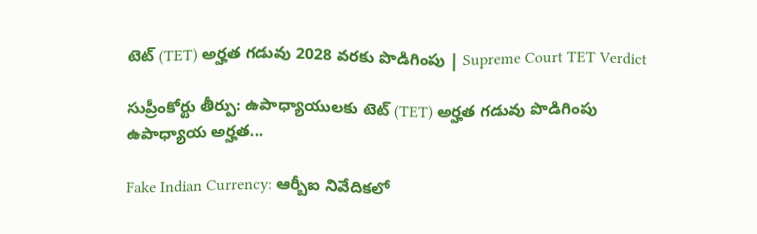టెట్ (TET) అర్హత గడువు 2028 వరకు పొడిగింపు | Supreme Court TET Verdict

సుప్రీంకోర్టు తీర్పు: ఉపాధ్యాయులకు టెట్ (TET) అర్హత గడువు పొడిగింపు ఉపాధ్యాయ అర్హత...

Fake Indian Currency: ఆర్బీఐ నివేదికలో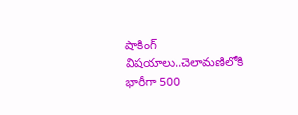షాకింగ్ విషయాలు..చెలామణిలోకి భారీగా 500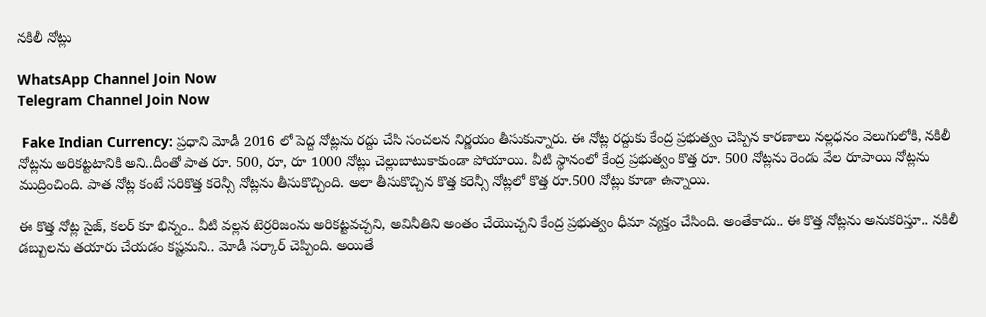నకిలీ నోట్లు

WhatsApp Channel Join Now
Telegram Channel Join Now

 Fake Indian Currency: ప్రధాని మోడీ 2016 లో పెద్ద నోట్లను రద్దు చేసి సంచలన నిర్ణయం తీసుకున్నారు. ఈ నోట్ల రద్దుకు కేంద్ర ప్రభుత్వం చెప్పిన కారణాలు నల్లధనం వెలుగులోకి, నకిలీ నోట్లను అరికట్టటానికి అని..దీంతో పాత రూ. 500, రూ, రూ 1000 నోట్లు చెల్లుబాటుకాకుండా పోయాయి. వీటి స్థానంలో కేంద్ర ప్రభుత్వం కొత్త రూ. 500 నోట్లను రెండు వేల రూపాయి నోట్లను ముద్రించింది. పాత నోట్ల కంటే సరికొత్త కరెన్సీ నోట్లను తీసుకొచ్చింది. అలా తీసుకొచ్చిన కొత్త కరెన్సీ నోట్లలో కొత్త రూ.500 నోట్లు కూడా ఉన్నాయి.

ఈ కొత్త నోట్ల సైజ్, కలర్ కూ భిన్నం.. వీటి వల్లన టెర్రరిజంను అరికట్టవచ్చని, అవినీతిని అంతం చేయొచ్చని కేంద్ర ప్రభుత్వం ధీమా వ్యక్తం చేసింది. అంతేకాదు.. ఈ కొత్త నోట్లను అనుకరిస్తూ.. నకిలీ డబ్బులను తయారు చేయడం కష్టమని.. మోడీ సర్కార్ చెప్పింది. అయితే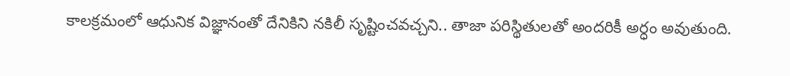కాలక్రమంలో ఆధునిక విజ్ఞానంతో దేనికిని నకిలీ సృష్టించవచ్చని.. తాజా పరిస్థితులతో అందరికీ అర్ధం అవుతుంది.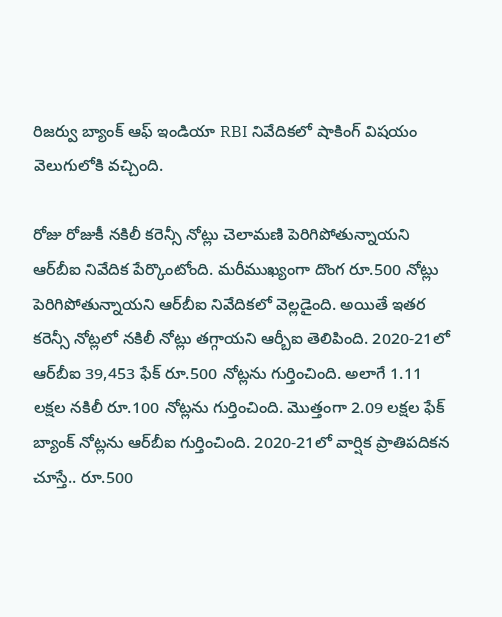రిజర్వు బ్యాంక్ ఆఫ్ ఇండియా RBI నివేదికలో షాకింగ్ విషయం వెలుగులోకి వచ్చింది.

రోజు రోజుకీ నకిలీ కరెన్సీ నోట్లు చెలామణి పెరిగిపోతున్నాయని ఆర్‌బీఐ నివేదిక పేర్కొంటోంది. మరీముఖ్యంగా దొంగ రూ.500 నోట్లు పెరిగిపోతున్నాయని ఆర్‌బీఐ నివేదికలో వెల్లడైంది. అయితే ఇతర కరెన్సీ నోట్లలో నకిలీ నోట్లు తగ్గాయని ఆర్బీఐ తెలిపింది. 2020-21లో ఆర్‌బీఐ 39,453 ఫేక్ రూ.500 నోట్లను గుర్తించింది. అలాగే 1.11 లక్షల నకిలీ రూ.100 నోట్లను గుర్తించింది. మొత్తంగా 2.09 లక్షల ఫేక్ బ్యాంక్ నోట్లను ఆర్‌బీఐ గుర్తించింది. 2020-21లో వార్షిక ప్రాతిపదికన చూస్తే.. రూ.500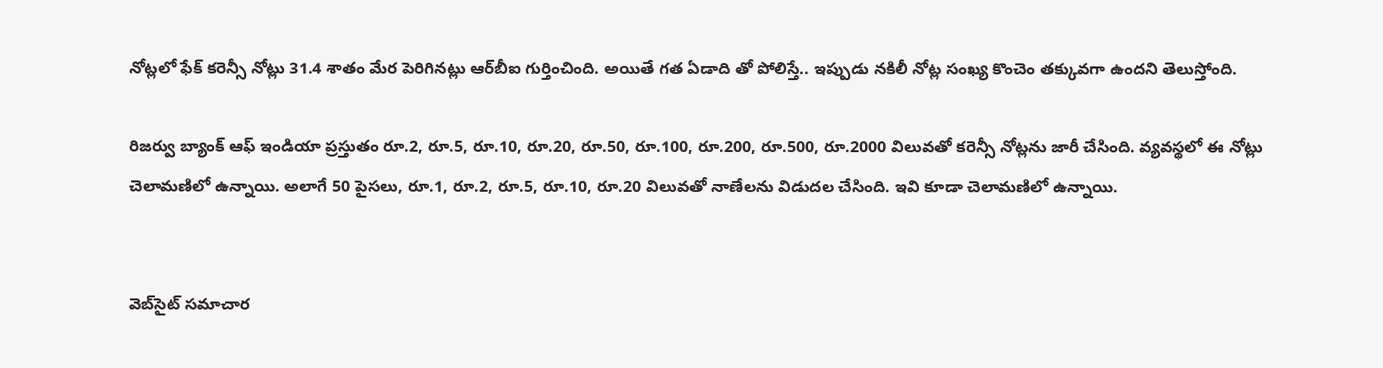నోట్లలో ఫేక్ కరెన్సీ నోట్లు 31.4 శాతం మేర పెరిగినట్లు ఆర్‌బీఐ గుర్తించింది. అయితే గత ఏడాది తో పోలిస్తే.. ఇప్పుడు నకిలీ నోట్ల సంఖ్య కొంచెం తక్కువగా ఉందని తెలుస్తోంది.

రిజర్వు బ్యాంక్ ఆఫ్ ఇండియా ప్రస్తుతం రూ.2, రూ.5, రూ.10, రూ.20, రూ.50, రూ.100, రూ.200, రూ.500, రూ.2000 విలువతో కరెన్సీ నోట్లను జారీ చేసింది. వ్యవస్థలో ఈ నోట్లు చెలామణిలో ఉన్నాయి. అలాగే 50 పైసలు, రూ.1, రూ.2, రూ.5, రూ.10, రూ.20 విలువతో నాణేలను విడుదల చేసింది. ఇవి కూడా చెలామణిలో ఉన్నాయి.


వెబ్‌సైట్ సమాచార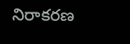నిరాకరణ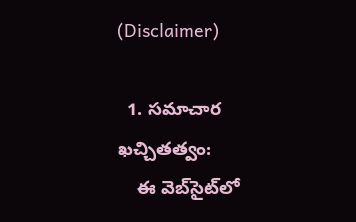(Disclaimer)

  1. సమాచార ఖచ్చితత్వం:
    ఈ వెబ్‌సైట్‌లో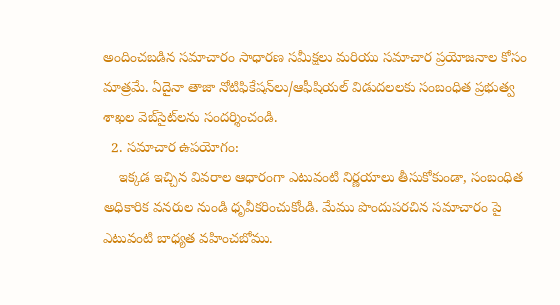అందించబడిన సమాచారం సాధారణ సమీక్షలు మరియు సమాచార ప్రయోజనాల కోసం మాత్రమే. ఏదైనా తాజా నోటిఫికేషన్‌లు/ఆఫీషియల్ విడుదలలకు సంబంధిత ప్రభుత్వ శాఖల వెబ్‌సైట్‌లను సందర్శించండి.
  2. సమాచార ఉపయోగం:
    ఇక్కడ ఇచ్చిన వివరాల ఆధారంగా ఎటువంటి నిర్ణయాలు తీసుకోకుండా, సంబంధిత అధికారిక వనరుల నుండి ధృవీకరించుకోండి. మేము పొందుపరచిన సమాచారం పై ఎటువంటి బాధ్యత వహించబోము.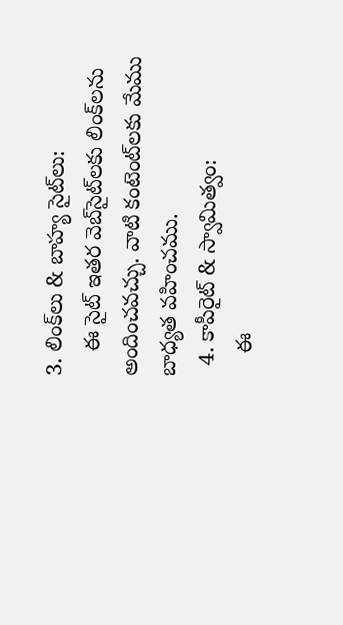3. లింక్‌లు & బాహ్య సైట్‌లు:
    ఈ సైట్ ఇతర వెబ్‌సైట్‌లకు లింక్‌లను అందించవచ్చు. వాటి కంటెంట్‌లకు మేము బాధ్యత వహించము.
  4. కాపీరైట్ & స్వామిత్వం:
    ఈ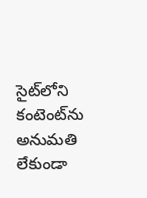సైట్‌లోని కంటెంట్‌ను అనుమతి లేకుండా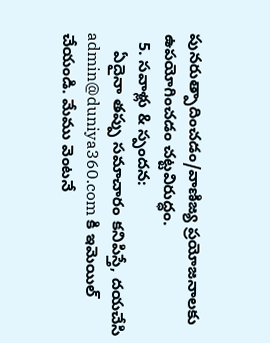పునరుత్పాదించడం/వాణిజ్య ప్రయోజనాలకు ఉపయోగించడం చట్టవిరుద్ధం.
  5. సవాళ్లు & స్పందన:
    ఏదైనా తప్పు సమాచారం కనిపిస్తే, దయచేసి admin@duniya360.com కి ఇమెయిల్ చేయండి. మేము వెంటనే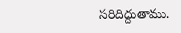సరిదిద్దుతాము.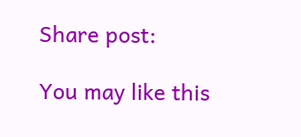Share post:

You may like this